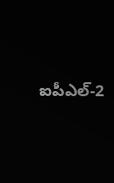ఐపీఎల్-2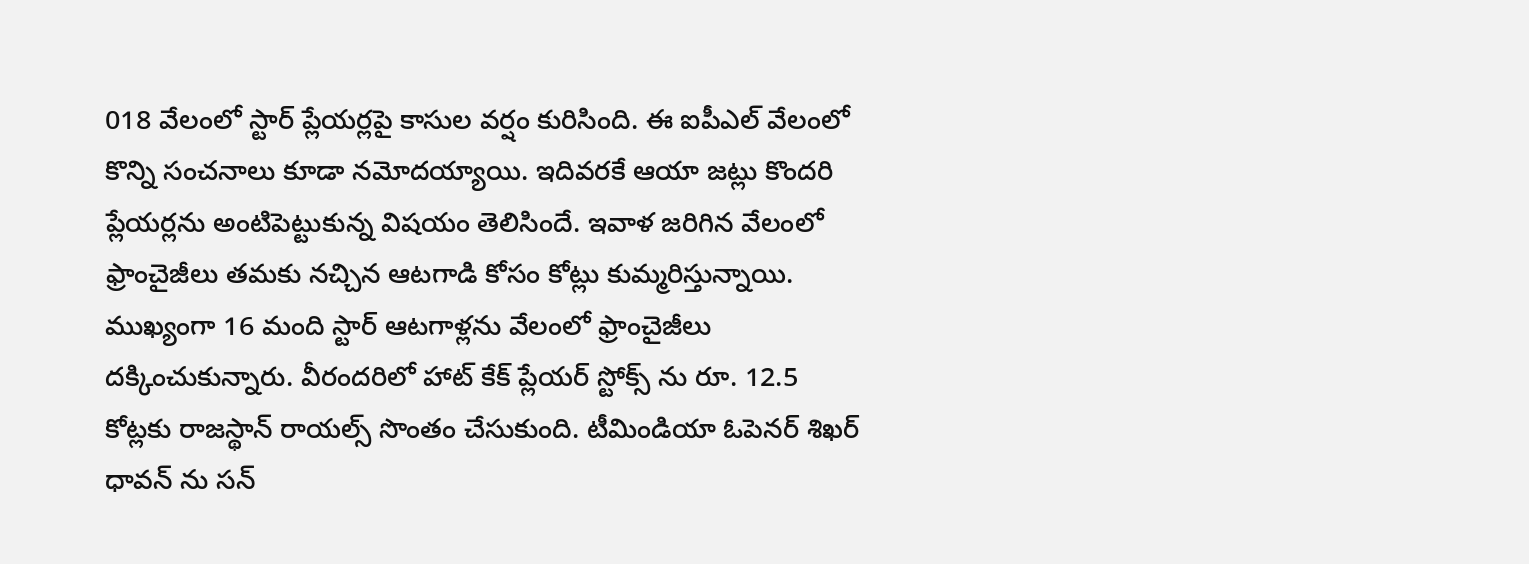018 వేలంలో స్టార్ ప్లేయర్లపై కాసుల వర్షం కురిసింది. ఈ ఐపీఎల్ వేలంలో కొన్ని సంచనాలు కూడా నమోదయ్యాయి. ఇదివరకే ఆయా జట్లు కొందరి ప్లేయర్లను అంటిపెట్టుకున్న విషయం తెలిసిందే. ఇవాళ జరిగిన వేలంలో ఫ్రాంచైజీలు తమకు నచ్చిన ఆటగాడి కోసం కోట్లు కుమ్మరిస్తున్నాయి. ముఖ్యంగా 16 మంది స్టార్ ఆటగాళ్లను వేలంలో ఫ్రాంచైజీలు దక్కించుకున్నారు. వీరందరిలో హాట్ కేక్ ప్లేయర్ స్టోక్స్ ను రూ. 12.5 కోట్లకు రాజస్థాన్ రాయల్స్ సొంతం చేసుకుంది. టీమిండియా ఓపెనర్ శిఖర్ ధావన్ ను సన్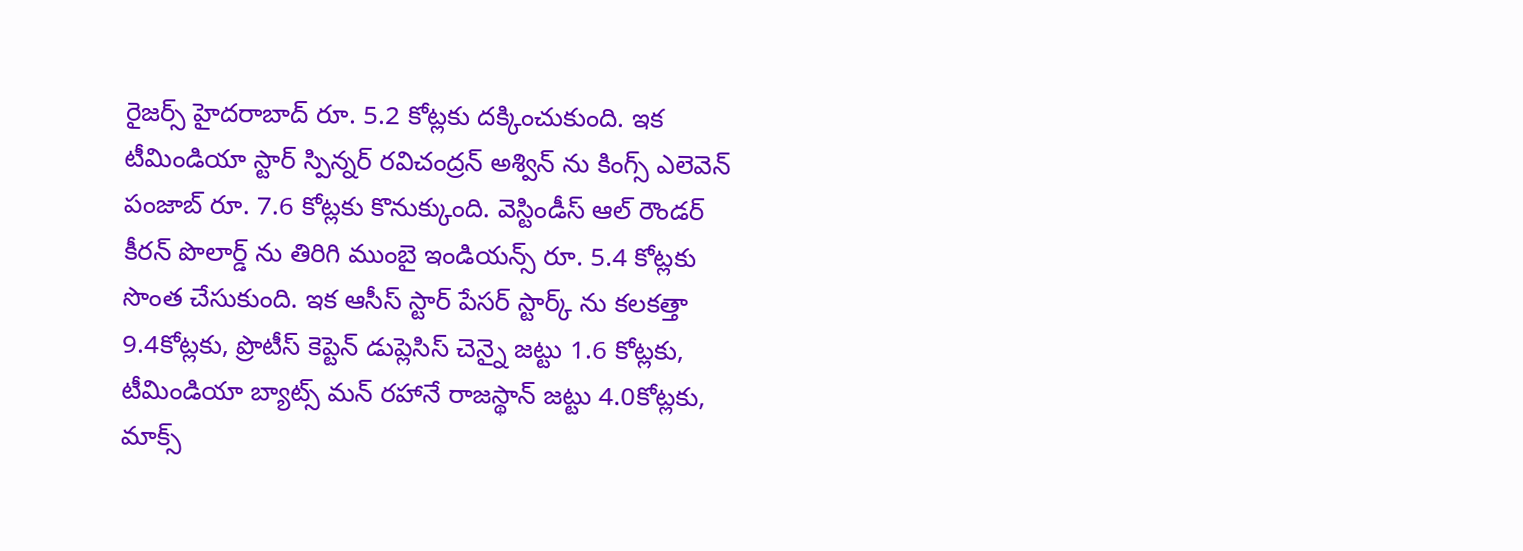రైజర్స్ హైదరాబాద్ రూ. 5.2 కోట్లకు దక్కించుకుంది. ఇక టీమిండియా స్టార్ స్పిన్నర్ రవిచంద్రన్ అశ్విన్ ను కింగ్స్ ఎలెవెన్ పంజాబ్ రూ. 7.6 కోట్లకు కొనుక్కుంది. వెస్టిండీస్ ఆల్ రౌండర్ కీరన్ పొలార్డ్ ను తిరిగి ముంబై ఇండియన్స్ రూ. 5.4 కోట్లకు సొంత చేసుకుంది. ఇక ఆసీస్ స్టార్ పేసర్ స్టార్క్ ను కలకత్తా 9.4కోట్లకు, ప్రొటీస్ కెప్టెన్ డుప్లెసిస్ చెన్నై జట్టు 1.6 కోట్లకు, టీమిండియా బ్యాట్స్ మన్ రహానే రాజస్థాన్ జట్టు 4.0కోట్లకు, మాక్స్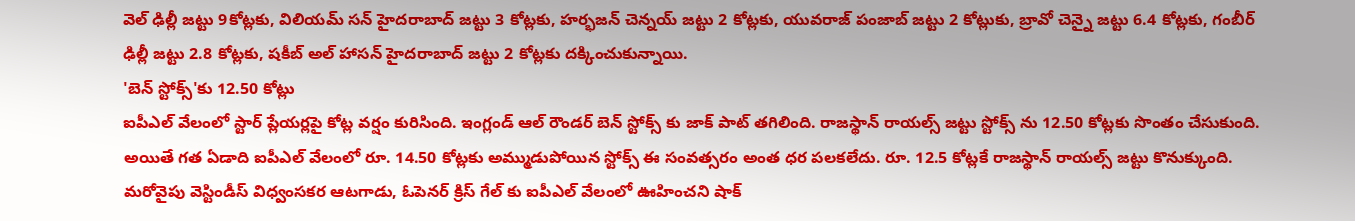వెల్ ఢిల్లీ జట్టు 9కోట్లకు, విలియమ్ సన్ హైదరాబాద్ జట్టు 3 కోట్లకు, హర్భజన్ చెన్నయ్ జట్టు 2 కోట్లకు, యువరాజ్ పంజాబ్ జట్టు 2 కోట్లుకు, బ్రావో చెన్నై జట్టు 6.4 కోట్లకు, గంబీర్ ఢిల్లీ జట్టు 2.8 కోట్లకు, షకీబ్ అల్ హాసన్ హైదరాబాద్ జట్టు 2 కోట్లకు దక్కించుకున్నాయి.
'బెన్ స్టోక్స్'కు 12.50 కోట్లు
ఐపీఎల్ వేలంలో స్టార్ ప్లేయర్లపై కోట్ల వర్షం కురిసింది. ఇంగ్లండ్ ఆల్ రౌండర్ బెన్ స్టోక్స్ కు జాక్ పాట్ తగిలింది. రాజస్థాన్ రాయల్స్ జట్టు స్టోక్స్ ను 12.50 కోట్లకు సొంతం చేసుకుంది. అయితే గత ఏడాది ఐపీఎల్ వేలంలో రూ. 14.50 కోట్లకు అమ్ముడుపోయిన స్టోక్స్ ఈ సంవత్సరం అంత ధర పలకలేదు. రూ. 12.5 కోట్లకే రాజస్థాన్ రాయల్స్ జట్టు కొనుక్కుంది. మరోవైపు వెస్టిండీస్ విధ్వంసకర ఆటగాడు, ఓపెనర్ క్రిస్ గేల్ కు ఐపీఎల్ వేలంలో ఊహించని షాక్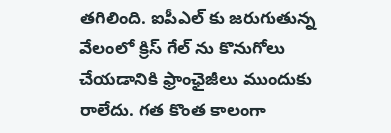తగిలింది. ఐపీఎల్ కు జరుగుతున్న వేలంలో క్రిస్ గేల్ ను కొనుగోలు చేయడానికి ఫ్రాంఛైజీలు ముందుకు రాలేదు. గత కొంత కాలంగా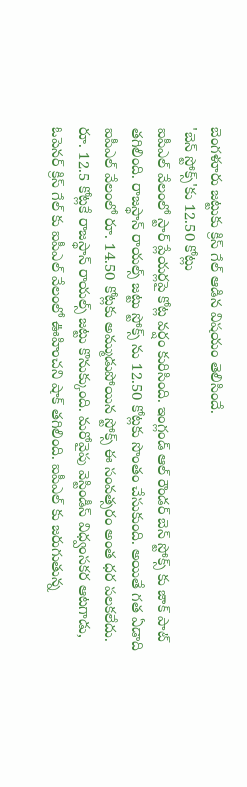బెంగళూరు జట్టుకు క్రిస్ గేల్ ఆడిన విషయం తెలిసిందే.
'బెన్ స్టోక్స్'కు 12.50 కోట్లు
ఐపీఎల్ వేలంలో స్టార్ ప్లేయర్లపై కోట్ల వర్షం కురిసింది. ఇంగ్లండ్ ఆల్ రౌండర్ బెన్ స్టోక్స్ కు జాక్ పాట్ తగిలింది. రాజస్థాన్ రాయల్స్ జట్టు స్టోక్స్ ను 12.50 కోట్లకు సొంతం చేసుకుంది. అయితే గత ఏడాది ఐపీఎల్ వేలంలో రూ. 14.50 కోట్లకు అమ్ముడుపోయిన స్టోక్స్ ఈ సంవత్సరం అంత ధర పలకలేదు. రూ. 12.5 కోట్లకే రాజస్థాన్ రాయల్స్ జట్టు కొనుక్కుంది. మరోవైపు వెస్టిండీస్ విధ్వంసకర ఆటగాడు, ఓపెనర్ క్రిస్ గేల్ కు ఐపీఎల్ వేలంలో ఊహించని షాక్ తగిలింది. ఐపీఎల్ కు జరుగుతున్న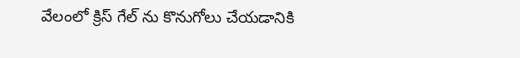వేలంలో క్రిస్ గేల్ ను కొనుగోలు చేయడానికి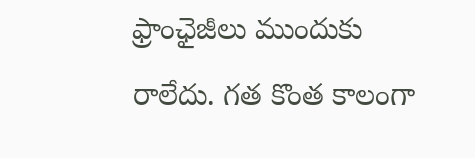ఫ్రాంఛైజీలు ముందుకు రాలేదు. గత కొంత కాలంగా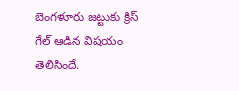బెంగళూరు జట్టుకు క్రిస్ గేల్ ఆడిన విషయం తెలిసిందే.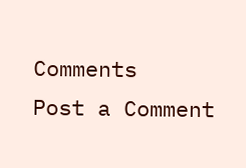Comments
Post a Comment